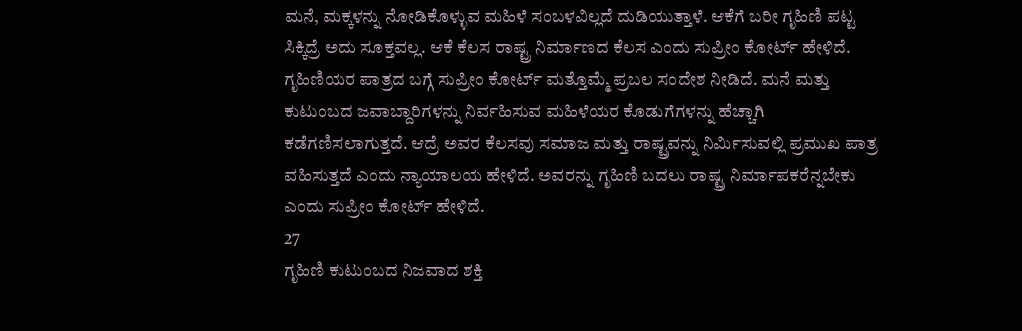ಮನೆ, ಮಕ್ಕಳನ್ನು ನೋಡಿಕೊಳ್ಳುವ ಮಹಿಳೆ ಸಂಬಳವಿಲ್ಲದೆ ದುಡಿಯುತ್ತಾಳೆ. ಆಕೆಗೆ ಬರೀ ಗೃಹಿಣಿ ಪಟ್ಟ ಸಿಕ್ಕಿದ್ರೆ ಅದು ಸೂಕ್ತವಲ್ಲ. ಆಕೆ ಕೆಲಸ ರಾಷ್ಟ್ರ ನಿರ್ಮಾಣದ ಕೆಲಸ ಎಂದು ಸುಪ್ರೀಂ ಕೋರ್ಟ್ ಹೇಳಿದೆ.
ಗೃಹಿಣಿಯರ ಪಾತ್ರದ ಬಗ್ಗೆ ಸುಪ್ರೀಂ ಕೋರ್ಟ್ ಮತ್ತೊಮ್ಮೆ ಪ್ರಬಲ ಸಂದೇಶ ನೀಡಿದೆ. ಮನೆ ಮತ್ತು ಕುಟುಂಬದ ಜವಾಬ್ದಾರಿಗಳನ್ನು ನಿರ್ವಹಿಸುವ ಮಹಿಳೆಯರ ಕೊಡುಗೆಗಳನ್ನು ಹೆಚ್ಚಾಗಿ ಕಡೆಗಣಿಸಲಾಗುತ್ತದೆ. ಆದ್ರೆ ಅವರ ಕೆಲಸವು ಸಮಾಜ ಮತ್ತು ರಾಷ್ಟ್ರವನ್ನು ನಿರ್ಮಿಸುವಲ್ಲಿ ಪ್ರಮುಖ ಪಾತ್ರ ವಹಿಸುತ್ತದೆ ಎಂದು ನ್ಯಾಯಾಲಯ ಹೇಳಿದೆ. ಅವರನ್ನು ಗೃಹಿಣಿ ಬದಲು ರಾಷ್ಟ್ರ ನಿರ್ಮಾಪಕರೆನ್ನಬೇಕು ಎಂದು ಸುಪ್ರೀಂ ಕೋರ್ಟ್ ಹೇಳಿದೆ.
27
ಗೃಹಿಣಿ ಕುಟುಂಬದ ನಿಜವಾದ ಶಕ್ತಿ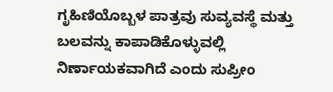ಗೃಹಿಣಿಯೊಬ್ಬಳ ಪಾತ್ರವು ಸುವ್ಯವಸ್ಥೆ ಮತ್ತು ಬಲವನ್ನು ಕಾಪಾಡಿಕೊಳ್ಳುವಲ್ಲಿ ನಿರ್ಣಾಯಕವಾಗಿದೆ ಎಂದು ಸುಪ್ರೀಂ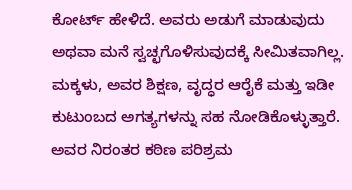ಕೋರ್ಟ್ ಹೇಳಿದೆ. ಅವರು ಅಡುಗೆ ಮಾಡುವುದು ಅಥವಾ ಮನೆ ಸ್ವಚ್ಛಗೊಳಿಸುವುದಕ್ಕೆ ಸೀಮಿತವಾಗಿಲ್ಲ. ಮಕ್ಕಳು, ಅವರ ಶಿಕ್ಷಣ, ವೃದ್ಧರ ಆರೈಕೆ ಮತ್ತು ಇಡೀ ಕುಟುಂಬದ ಅಗತ್ಯಗಳನ್ನು ಸಹ ನೋಡಿಕೊಳ್ಳುತ್ತಾರೆ. ಅವರ ನಿರಂತರ ಕಠಿಣ ಪರಿಶ್ರಮ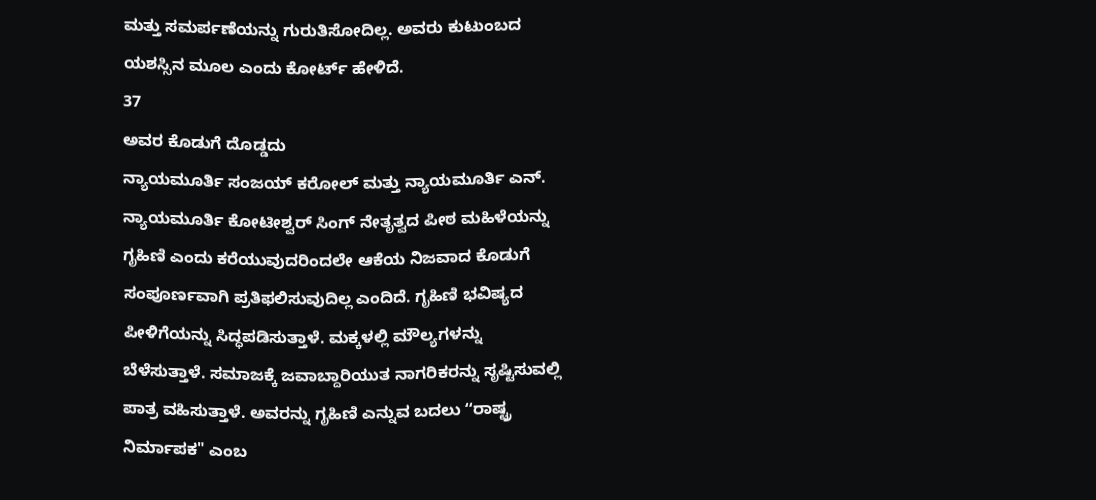ಮತ್ತು ಸಮರ್ಪಣೆಯನ್ನು ಗುರುತಿಸೋದಿಲ್ಲ. ಅವರು ಕುಟುಂಬದ ಯಶಸ್ಸಿನ ಮೂಲ ಎಂದು ಕೋರ್ಟ್ ಹೇಳಿದೆ.
37
ಅವರ ಕೊಡುಗೆ ದೊಡ್ಡದು
ನ್ಯಾಯಮೂರ್ತಿ ಸಂಜಯ್ ಕರೋಲ್ ಮತ್ತು ನ್ಯಾಯಮೂರ್ತಿ ಎನ್. ನ್ಯಾಯಮೂರ್ತಿ ಕೋಟೀಶ್ವರ್ ಸಿಂಗ್ ನೇತೃತ್ವದ ಪೀಠ ಮಹಿಳೆಯನ್ನು ಗೃಹಿಣಿ ಎಂದು ಕರೆಯುವುದರಿಂದಲೇ ಆಕೆಯ ನಿಜವಾದ ಕೊಡುಗೆ ಸಂಪೂರ್ಣವಾಗಿ ಪ್ರತಿಫಲಿಸುವುದಿಲ್ಲ ಎಂದಿದೆ. ಗೃಹಿಣಿ ಭವಿಷ್ಯದ ಪೀಳಿಗೆಯನ್ನು ಸಿದ್ಧಪಡಿಸುತ್ತಾಳೆ. ಮಕ್ಕಳಲ್ಲಿ ಮೌಲ್ಯಗಳನ್ನು ಬೆಳೆಸುತ್ತಾಳೆ. ಸಮಾಜಕ್ಕೆ ಜವಾಬ್ದಾರಿಯುತ ನಾಗರಿಕರನ್ನು ಸೃಷ್ಟಿಸುವಲ್ಲಿ ಪಾತ್ರ ವಹಿಸುತ್ತಾಳೆ. ಅವರನ್ನು ಗೃಹಿಣಿ ಎನ್ನುವ ಬದಲು ʻʻರಾಷ್ಟ್ರ ನಿರ್ಮಾಪಕ" ಎಂಬ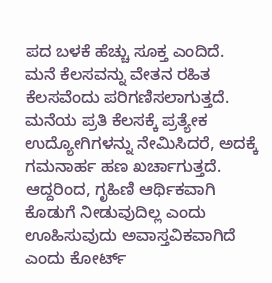ಪದ ಬಳಕೆ ಹೆಚ್ಚು ಸೂಕ್ತ ಎಂದಿದೆ.
ಮನೆ ಕೆಲಸವನ್ನು ವೇತನ ರಹಿತ ಕೆಲಸವೆಂದು ಪರಿಗಣಿಸಲಾಗುತ್ತದೆ. ಮನೆಯ ಪ್ರತಿ ಕೆಲಸಕ್ಕೆ ಪ್ರತ್ಯೇಕ ಉದ್ಯೋಗಿಗಳನ್ನು ನೇಮಿಸಿದರೆ, ಅದಕ್ಕೆ ಗಮನಾರ್ಹ ಹಣ ಖರ್ಚಾಗುತ್ತದೆ. ಆದ್ದರಿಂದ, ಗೃಹಿಣಿ ಆರ್ಥಿಕವಾಗಿ ಕೊಡುಗೆ ನೀಡುವುದಿಲ್ಲ ಎಂದು ಊಹಿಸುವುದು ಅವಾಸ್ತವಿಕವಾಗಿದೆ ಎಂದು ಕೋರ್ಟ್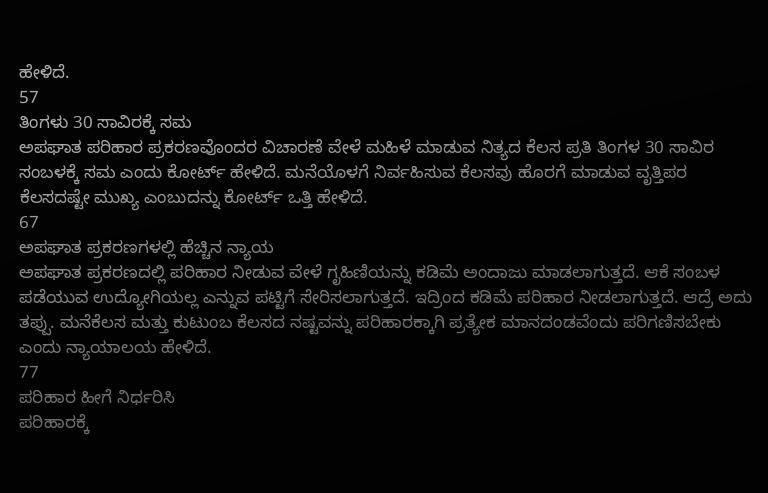ಹೇಳಿದೆ.
57
ತಿಂಗಳು 30 ಸಾವಿರಕ್ಕೆ ಸಮ
ಅಪಘಾತ ಪರಿಹಾರ ಪ್ರಕರಣವೊಂದರ ವಿಚಾರಣೆ ವೇಳೆ ಮಹಿಳೆ ಮಾಡುವ ನಿತ್ಯದ ಕೆಲಸ ಪ್ರತಿ ತಿಂಗಳ 30 ಸಾವಿರ ಸಂಬಳಕ್ಕೆ ಸಮ ಎಂದು ಕೋರ್ಟ್ ಹೇಳಿದೆ. ಮನೆಯೊಳಗೆ ನಿರ್ವಹಿಸುವ ಕೆಲಸವು ಹೊರಗೆ ಮಾಡುವ ವೃತ್ತಿಪರ ಕೆಲಸದಷ್ಟೇ ಮುಖ್ಯ ಎಂಬುದನ್ನು ಕೋರ್ಟ್ ಒತ್ತಿ ಹೇಳಿದೆ.
67
ಅಪಘಾತ ಪ್ರಕರಣಗಳಲ್ಲಿ ಹೆಚ್ಚಿನ ನ್ಯಾಯ
ಅಪಘಾತ ಪ್ರಕರಣದಲ್ಲಿ ಪರಿಹಾರ ನೀಡುವ ವೇಳೆ ಗೃಹಿಣಿಯನ್ನು ಕಡಿಮೆ ಅಂದಾಜು ಮಾಡಲಾಗುತ್ತದೆ. ಆಕೆ ಸಂಬಳ ಪಡೆಯುವ ಉದ್ಯೋಗಿಯಲ್ಲ ಎನ್ನುವ ಪಟ್ಟಿಗೆ ಸೇರಿಸಲಾಗುತ್ತದೆ. ಇದ್ರಿಂದ ಕಡಿಮೆ ಪರಿಹಾರ ನೀಡಲಾಗುತ್ತದೆ. ಆದ್ರೆ ಅದು ತಪ್ಪು. ಮನೆಕೆಲಸ ಮತ್ತು ಕುಟುಂಬ ಕೆಲಸದ ನಷ್ಟವನ್ನು ಪರಿಹಾರಕ್ಕಾಗಿ ಪ್ರತ್ಯೇಕ ಮಾನದಂಡವೆಂದು ಪರಿಗಣಿಸಬೇಕು ಎಂದು ನ್ಯಾಯಾಲಯ ಹೇಳಿದೆ.
77
ಪರಿಹಾರ ಹೀಗೆ ನಿರ್ಧರಿಸಿ
ಪರಿಹಾರಕ್ಕೆ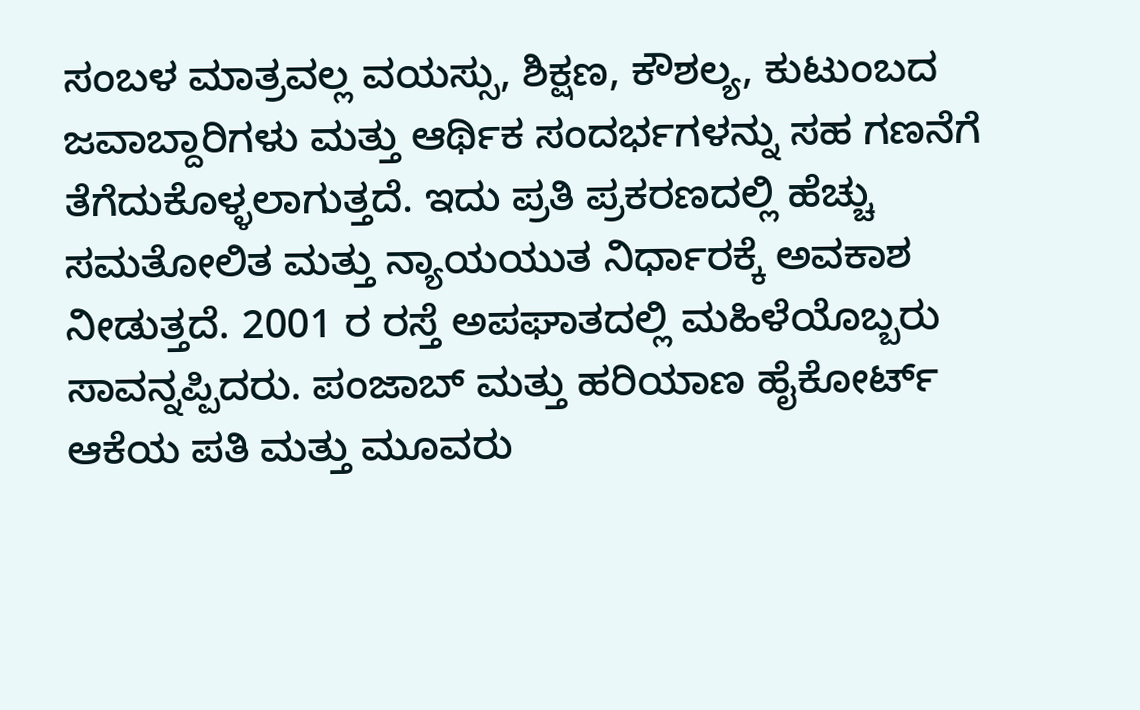ಸಂಬಳ ಮಾತ್ರವಲ್ಲ ವಯಸ್ಸು, ಶಿಕ್ಷಣ, ಕೌಶಲ್ಯ, ಕುಟುಂಬದ ಜವಾಬ್ದಾರಿಗಳು ಮತ್ತು ಆರ್ಥಿಕ ಸಂದರ್ಭಗಳನ್ನು ಸಹ ಗಣನೆಗೆ ತೆಗೆದುಕೊಳ್ಳಲಾಗುತ್ತದೆ. ಇದು ಪ್ರತಿ ಪ್ರಕರಣದಲ್ಲಿ ಹೆಚ್ಚು ಸಮತೋಲಿತ ಮತ್ತು ನ್ಯಾಯಯುತ ನಿರ್ಧಾರಕ್ಕೆ ಅವಕಾಶ ನೀಡುತ್ತದೆ. 2001 ರ ರಸ್ತೆ ಅಪಘಾತದಲ್ಲಿ ಮಹಿಳೆಯೊಬ್ಬರು ಸಾವನ್ನಪ್ಪಿದರು. ಪಂಜಾಬ್ ಮತ್ತು ಹರಿಯಾಣ ಹೈಕೋರ್ಟ್ ಆಕೆಯ ಪತಿ ಮತ್ತು ಮೂವರು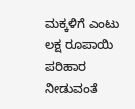ಮಕ್ಕಳಿಗೆ ಎಂಟು ಲಕ್ಷ ರೂಪಾಯಿ ಪರಿಹಾರ ನೀಡುವಂತೆ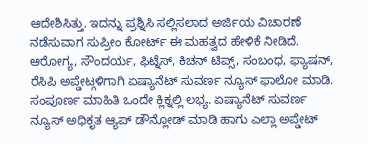ಆದೇಶಿಸಿತ್ತು. ಇದನ್ನು ಪ್ರಶ್ನಿಸಿ ಸಲ್ಲಿಸಲಾದ ಅರ್ಜಿಯ ವಿಚಾರಣೆ ನಡೆಸುವಾಗ ಸುಪ್ರೀಂ ಕೋರ್ಟ್ ಈ ಮಹತ್ವದ ಹೇಳಿಕೆ ನೀಡಿದೆ.
ಆರೋಗ್ಯ, ಸೌಂದರ್ಯ, ಫಿಟ್ನೆಸ್, ಕಿಚನ್ ಟಿಪ್ಸ್, ಸಂಬಂಧ, ಫ್ಯಾಷನ್, ರೆಸಿಪಿ ಅಪ್ಡೇಟ್ಗಳಿಗಾಗಿ ಏಷ್ಯಾನೆಟ್ ಸುವರ್ಣ ನ್ಯೂಸ್ ಫಾಲೋ ಮಾಡಿ. ಸಂಪೂರ್ಣ ಮಾಹಿತಿ ಒಂದೇ ಕ್ಲಿಕ್ನಲ್ಲಿ ಲಭ್ಯ. ಏಷ್ಯಾನೆಟ್ ಸುವರ್ಣ ನ್ಯೂಸ್ ಅಧಿಕೃತ ಆ್ಯಪ್ ಡೌನ್ಲೋಡ್ ಮಾಡಿ ಹಾಗು ಎಲ್ಲಾ ಅಪ್ಡೇಟ್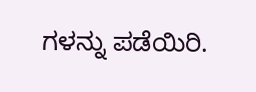ಗಳನ್ನು ಪಡೆಯಿರಿ.